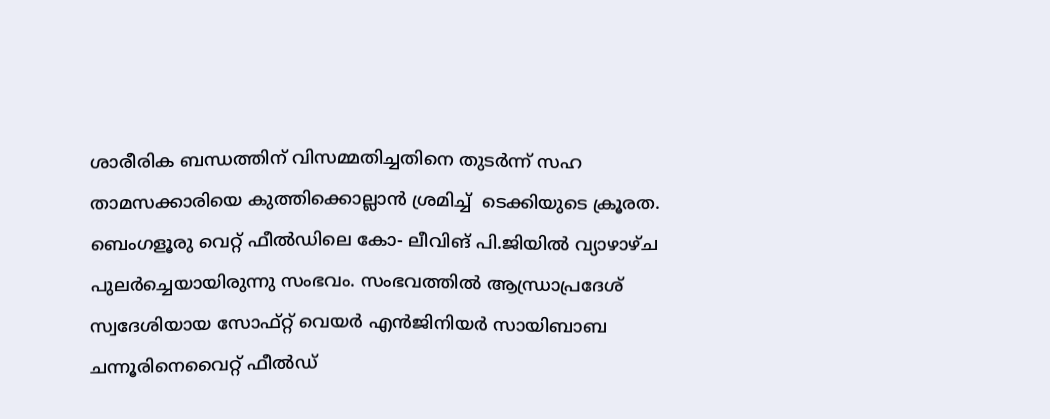ശാരീരിക ബന്ധത്തിന് വിസമ്മതിച്ചതിനെ തുടർന്ന് സഹ താമസക്കാരിയെ കുത്തിക്കൊല്ലാൻ ശ്രമിച്ച്  ടെക്കിയുടെ ക്രൂരത. ബെംഗളൂരു വെറ്റ് ഫീൽഡിലെ കോ- ലീവിങ് പി.ജിയിൽ വ്യാഴാഴ്ച പുലർച്ചെയായിരുന്നു സംഭവം. സംഭവത്തില്‍ ആന്ധ്രാപ്രദേശ് സ്വദേശിയായ സോഫ്റ്റ് വെയര്‍ എൻജിനിയർ സായിബാബ ചന്നൂരിനെവൈറ്റ് ഫീൽഡ്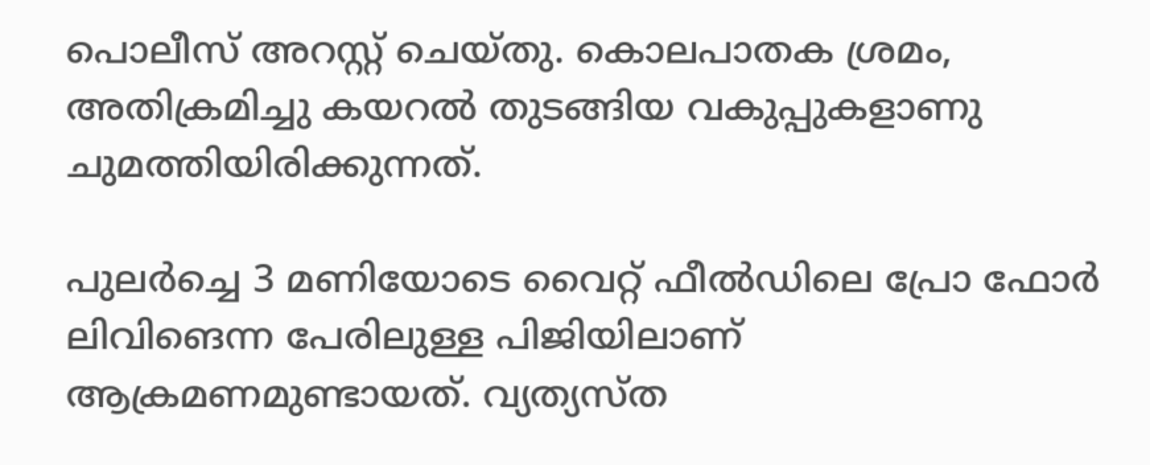പൊലീസ് അറസ്റ്റ് ചെയ്തു. കൊലപാതക ശ്രമം, അതിക്രമിച്ചു കയറൽ തുടങ്ങിയ വകുപ്പുകളാണു ചുമത്തിയിരിക്കുന്നത്.

പുലർച്ചെ 3 മണിയോടെ വൈറ്റ് ഫീല്‍ഡിലെ പ്രോ ഫോര്‍ ലിവിങെന്ന പേരിലുള്ള പിജിയിലാണ് ആക്രമണമുണ്ടായത്. വ്യത്യസ്ത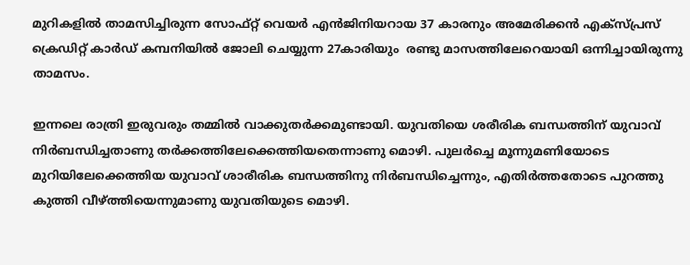മുറികളില്‍ താമസിച്ചിരുന്ന സോഫ്റ്റ് വെയര്‍ എന്‍ജിനിയറായ 37 കാരനും അമേരിക്കന്‍ എക്സ്പ്രസ് ക്രെഡിറ്റ് കാര്‍ഡ് കമ്പനിയില്‍ ജോലി ചെയ്യുന്ന 27കാരിയും  രണ്ടു മാസത്തിലേറെയായി ഒന്നിച്ചായിരുന്നു താമസം.

ഇന്നലെ രാത്രി ഇരുവരും തമ്മില്‍ വാക്കുതര്‍ക്കമുണ്ടായി. യുവതിയെ ശരീരിക ബന്ധത്തിന് യുവാവ് നിര്‍ബന്ധിച്ചതാണു തര്‍ക്കത്തിലേക്കെത്തിയതെന്നാണു മൊഴി. പുലര്‍ച്ചെ മൂന്നുമണിയോടെ മുറിയിലേക്കെത്തിയ യുവാവ് ശാരീരിക ബന്ധത്തിനു നിര്‍ബന്ധിച്ചെന്നും, എതിര്‍ത്തതോടെ പുറത്തു കുത്തി വീഴ്ത്തിയെന്നുമാണു യുവതിയുടെ മൊഴി.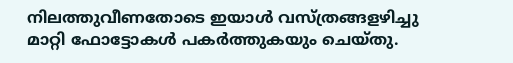നിലത്തുവീണതോടെ ഇയാള്‍ വസ്ത്രങ്ങളഴിച്ചു മാറ്റി ഫോട്ടോകള്‍ പകര്‍ത്തുകയും ചെയ്തു.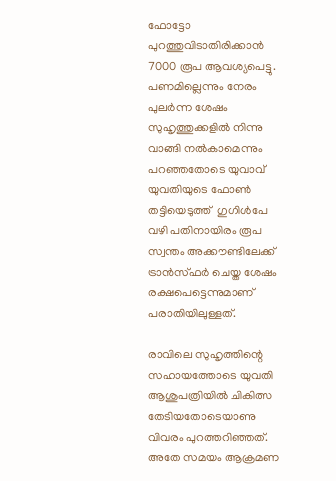ഫോട്ടോ പുറത്തുവിടാതിരിക്കാന്‍ 7000 രൂപ ആവശ്യപെട്ടു. പണമില്ലെന്നും നേരം പുലര്‍ന്ന ശേഷം സുഹൃത്തുക്കളില്‍ നിന്നു വാങ്ങി നല്‍കാമെന്നും പറഞ്ഞതോടെ യുവാവ് യുവതിയുടെ ഫോണ്‍ തട്ടിയെടുത്ത്  ഗുഗിള്‍പേ വഴി പതിനായിരം രൂപ സ്വന്തം അക്കൗണ്ടിലേക്ക് ട്രാന്‍സ്ഫര്‍ ചെയ്ത ശേഷം രക്ഷപെട്ടെന്നുമാണ് പരാതിയിലുള്ളത്.

രാവിലെ സുഹൃത്തിന്റെ സഹായത്തോടെ യുവതി ആശുപത്രിയില്‍ ചികിത്സ തേടിയതോടെയാണു വിവരം പുറത്തറിഞ്ഞത്. അതേ സമയം ആക്രമണ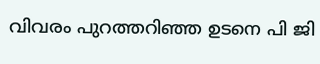വിവരം പുറത്തറിഞ്ഞ ഉടനെ പി ജി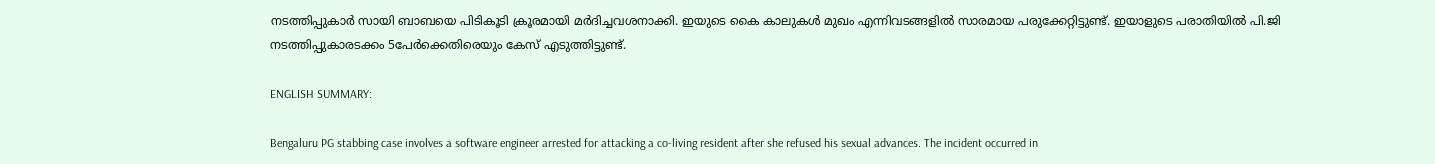നടത്തിപ്പുകാർ സായി ബാബയെ പിടികൂടി ക്രൂരമായി മർദിച്ചവശനാക്കി. ഇയുടെ കൈ കാലുകള്‍ മുഖം എന്നിവടങ്ങളില്‍ സാരമായ പരുക്കേറ്റിട്ടുണ്ട്. ഇയാളുടെ പരാതിയിൽ പി.ജി നടത്തിപ്പുകാരടക്കം 5പേർക്കെതിരെയും കേസ് എടുത്തിട്ടുണ്ട്.

ENGLISH SUMMARY:

Bengaluru PG stabbing case involves a software engineer arrested for attacking a co-living resident after she refused his sexual advances. The incident occurred in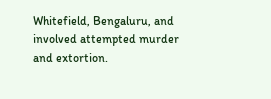Whitefield, Bengaluru, and involved attempted murder and extortion.